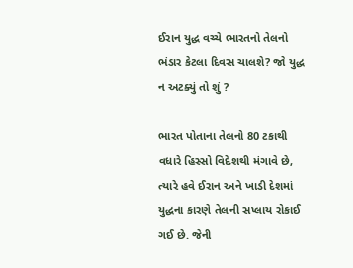ઈરાન યુદ્ધ વચ્ચે ભારતનો તેલનો ભંડાર કેટલા દિવસ ચાલશે? જો યુદ્ધ ન અટક્યું તો શું ?

ભારત પોતાના તેલનો 80 ટકાથી વધારે હિસ્સો વિદેશથી મંગાવે છે, ત્યારે હવે ઈરાન અને ખાડી દેશમાં યુદ્ધના કારણે તેલની સપ્લાય રોકાઈ ગઈ છે. જેની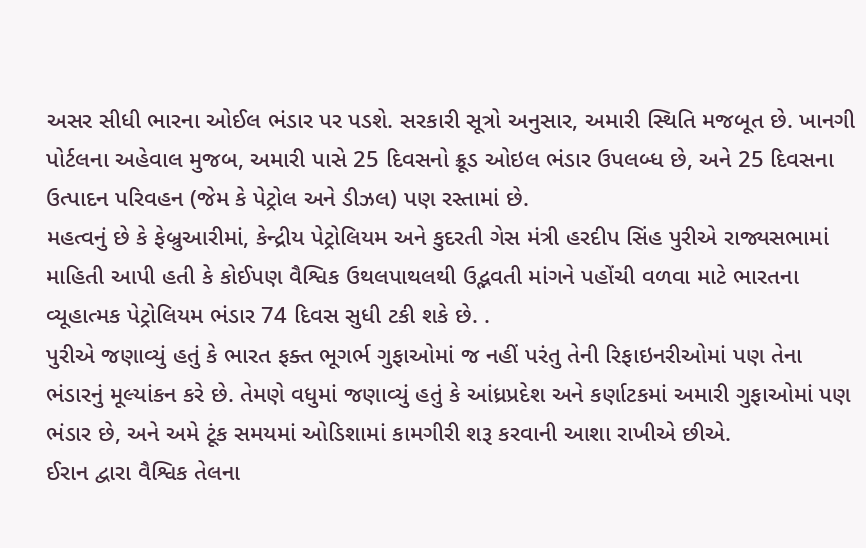અસર સીધી ભારના ઓઈલ ભંડાર પર પડશે. સરકારી સૂત્રો અનુસાર, અમારી સ્થિતિ મજબૂત છે. ખાનગી પોર્ટલના અહેવાલ મુજબ, અમારી પાસે 25 દિવસનો ક્રૂડ ઓઇલ ભંડાર ઉપલબ્ધ છે, અને 25 દિવસના ઉત્પાદન પરિવહન (જેમ કે પેટ્રોલ અને ડીઝલ) પણ રસ્તામાં છે.
મહત્વનું છે કે ફેબ્રુઆરીમાં, કેન્દ્રીય પેટ્રોલિયમ અને કુદરતી ગેસ મંત્રી હરદીપ સિંહ પુરીએ રાજ્યસભામાં માહિતી આપી હતી કે કોઈપણ વૈશ્વિક ઉથલપાથલથી ઉદ્ભવતી માંગને પહોંચી વળવા માટે ભારતના વ્યૂહાત્મક પેટ્રોલિયમ ભંડાર 74 દિવસ સુધી ટકી શકે છે. .
પુરીએ જણાવ્યું હતું કે ભારત ફક્ત ભૂગર્ભ ગુફાઓમાં જ નહીં પરંતુ તેની રિફાઇનરીઓમાં પણ તેના ભંડારનું મૂલ્યાંકન કરે છે. તેમણે વધુમાં જણાવ્યું હતું કે આંધ્રપ્રદેશ અને કર્ણાટકમાં અમારી ગુફાઓમાં પણ ભંડાર છે, અને અમે ટૂંક સમયમાં ઓડિશામાં કામગીરી શરૂ કરવાની આશા રાખીએ છીએ.
ઈરાન દ્વારા વૈશ્વિક તેલના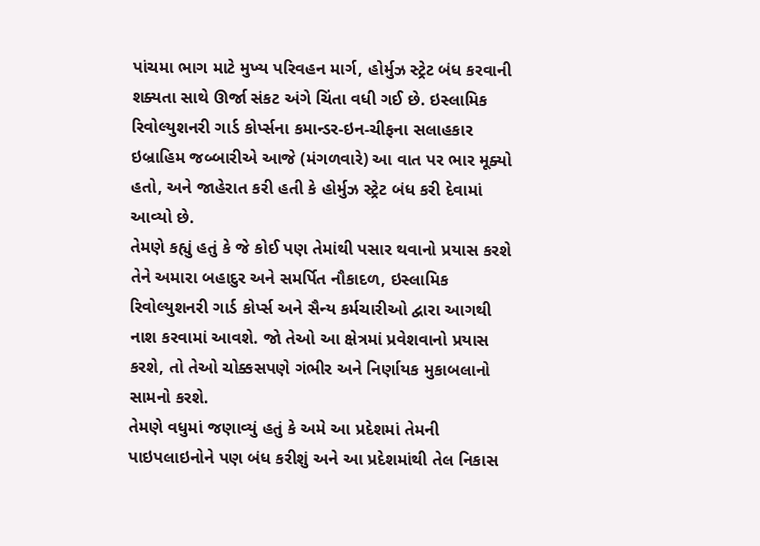પાંચમા ભાગ માટે મુખ્ય પરિવહન માર્ગ, હોર્મુઝ સ્ટ્રેટ બંધ કરવાની શક્યતા સાથે ઊર્જા સંકટ અંગે ચિંતા વધી ગઈ છે. ઇસ્લામિક રિવોલ્યુશનરી ગાર્ડ કોર્પ્સના કમાન્ડર-ઇન-ચીફના સલાહકાર ઇબ્રાહિમ જબ્બારીએ આજે (મંગળવારે) આ વાત પર ભાર મૂક્યો હતો, અને જાહેરાત કરી હતી કે હોર્મુઝ સ્ટ્રેટ બંધ કરી દેવામાં આવ્યો છે.
તેમણે કહ્યું હતું કે જે કોઈ પણ તેમાંથી પસાર થવાનો પ્રયાસ કરશે તેને અમારા બહાદુર અને સમર્પિત નૌકાદળ, ઇસ્લામિક રિવોલ્યુશનરી ગાર્ડ કોર્પ્સ અને સૈન્ય કર્મચારીઓ દ્વારા આગથી નાશ કરવામાં આવશે. જો તેઓ આ ક્ષેત્રમાં પ્રવેશવાનો પ્રયાસ કરશે, તો તેઓ ચોક્કસપણે ગંભીર અને નિર્ણાયક મુકાબલાનો સામનો કરશે.
તેમણે વધુમાં જણાવ્યું હતું કે અમે આ પ્રદેશમાં તેમની પાઇપલાઇનોને પણ બંધ કરીશું અને આ પ્રદેશમાંથી તેલ નિકાસ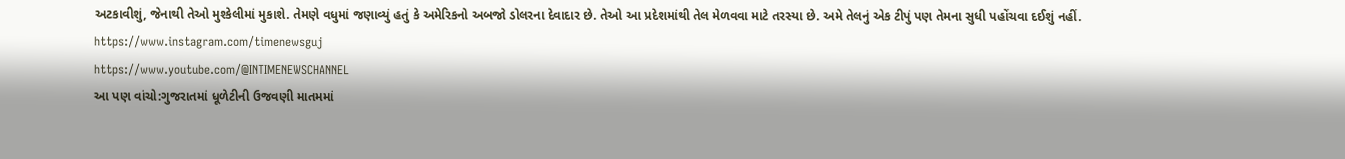અટકાવીશું, જેનાથી તેઓ મુશ્કેલીમાં મુકાશે. તેમણે વધુમાં જણાવ્યું હતું કે અમેરિકનો અબજો ડોલરના દેવાદાર છે. તેઓ આ પ્રદેશમાંથી તેલ મેળવવા માટે તરસ્યા છે. અમે તેલનું એક ટીપું પણ તેમના સુધી પહોંચવા દઈશું નહીં.
https://www.instagram.com/timenewsguj
https://www.youtube.com/@INTIMENEWSCHANNEL
આ પણ વાંચો:ગુજરાતમાં ધૂળેટીની ઉજવણી માતમમાં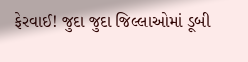ફેરવાઈ! જુદા જુદા જિલ્લાઓમાં ડૂબી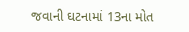જવાની ઘટનામાં 13ના મોત